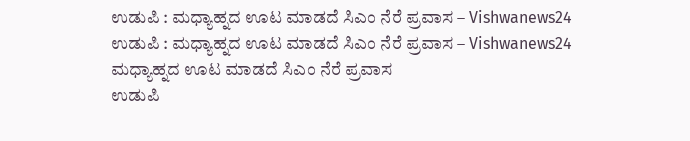ಉಡುಪಿ : ಮಧ್ಯಾಹ್ನದ ಊಟ ಮಾಡದೆ ಸಿಎಂ ನೆರೆ ಪ್ರವಾಸ – Vishwanews24
ಉಡುಪಿ : ಮಧ್ಯಾಹ್ನದ ಊಟ ಮಾಡದೆ ಸಿಎಂ ನೆರೆ ಪ್ರವಾಸ – Vishwanews24
ಮಧ್ಯಾಹ್ನದ ಊಟ ಮಾಡದೆ ಸಿಎಂ ನೆರೆ ಪ್ರವಾಸ
ಉಡುಪಿ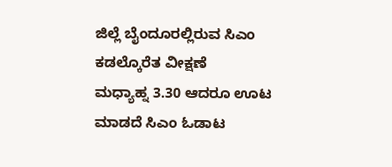ಜಿಲ್ಲೆ ಬೈಂದೂರಲ್ಲಿರುವ ಸಿಎಂ ಕಡಲ್ಕೊರೆತ ವೀಕ್ಷಣೆ
ಮಧ್ಯಾಹ್ನ 3.30 ಆದರೂ ಊಟ ಮಾಡದೆ ಸಿಎಂ ಓಡಾಟ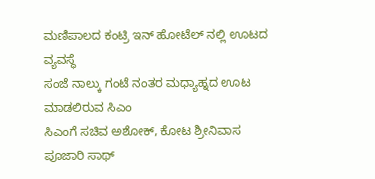ಮಣಿಪಾಲದ ಕಂಟ್ರಿ ಇನ್ ಹೋಟೆಲ್ ನಲ್ಲಿ ಊಟದ ವ್ಯವಸ್ಥೆ
ಸಂಜೆ ನಾಲ್ಕು ಗಂಟೆ ನಂತರ ಮಧ್ಯಾಹ್ನದ ಊಟ ಮಾಡಲಿರುವ ಸಿಎಂ
ಸಿಎಂಗೆ ಸಚಿವ ಅಶೋಕ್, ಕೋಟ ಶ್ರೀನಿವಾಸ ಪೂಜಾರಿ ಸಾಥ್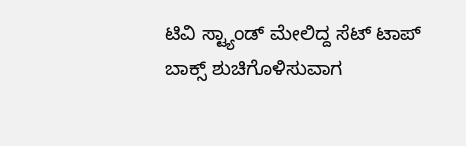ಟಿವಿ ಸ್ಟ್ಯಾಂಡ್ ಮೇಲಿದ್ದ ಸೆಟ್ ಟಾಪ್ ಬಾಕ್ಸ್ ಶುಚಿಗೊಳಿಸುವಾಗ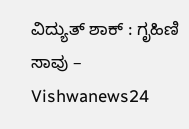ವಿದ್ಯುತ್ ಶಾಕ್ : ಗೃಹಿಣಿ ಸಾವು – Vishwanews24